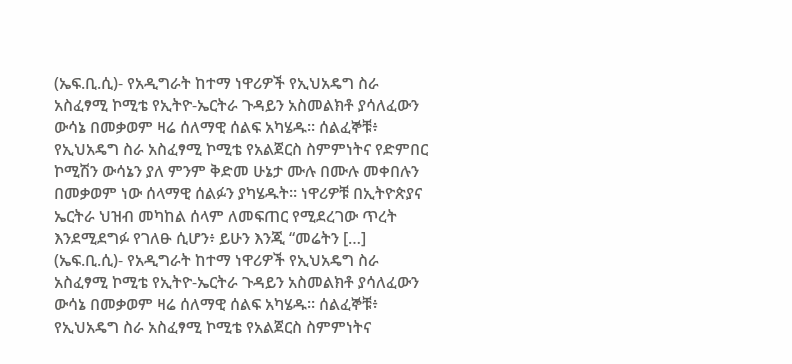(ኤፍ.ቢ.ሲ)- የአዲግራት ከተማ ነዋሪዎች የኢህአዴግ ስራ አስፈፃሚ ኮሚቴ የኢትዮ-ኤርትራ ጉዳይን አስመልክቶ ያሳለፈውን ውሳኔ በመቃወም ዛሬ ሰለማዊ ሰልፍ አካሄዱ። ሰልፈኞቹ፥ የኢህአዴግ ስራ አስፈፃሚ ኮሚቴ የአልጀርስ ስምምነትና የድምበር ኮሚሽን ውሳኔን ያለ ምንም ቅድመ ሁኔታ ሙሉ በሙሉ መቀበሉን በመቃወም ነው ሰላማዊ ሰልፉን ያካሄዱት። ነዋሪዎቹ በኢትዮጵያና ኤርትራ ህዝብ መካከል ሰላም ለመፍጠር የሚደረገው ጥረት እንደሚደግፉ የገለፁ ሲሆን፥ ይሁን እንጂ “መሬትን […]
(ኤፍ.ቢ.ሲ)- የአዲግራት ከተማ ነዋሪዎች የኢህአዴግ ስራ አስፈፃሚ ኮሚቴ የኢትዮ-ኤርትራ ጉዳይን አስመልክቶ ያሳለፈውን ውሳኔ በመቃወም ዛሬ ሰለማዊ ሰልፍ አካሄዱ። ሰልፈኞቹ፥ የኢህአዴግ ስራ አስፈፃሚ ኮሚቴ የአልጀርስ ስምምነትና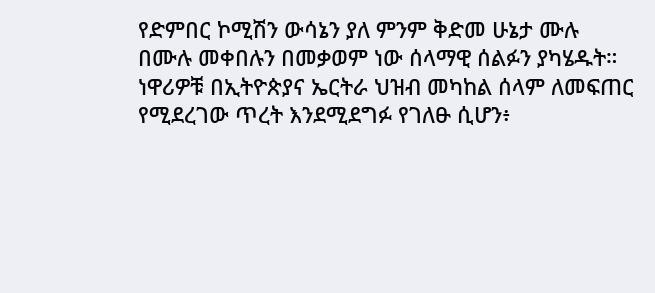የድምበር ኮሚሽን ውሳኔን ያለ ምንም ቅድመ ሁኔታ ሙሉ በሙሉ መቀበሉን በመቃወም ነው ሰላማዊ ሰልፉን ያካሄዱት። ነዋሪዎቹ በኢትዮጵያና ኤርትራ ህዝብ መካከል ሰላም ለመፍጠር የሚደረገው ጥረት እንደሚደግፉ የገለፁ ሲሆን፥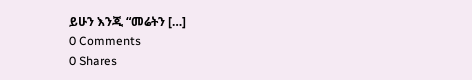ይሁን እንጂ “መሬትን […]
0 Comments
0 Shares